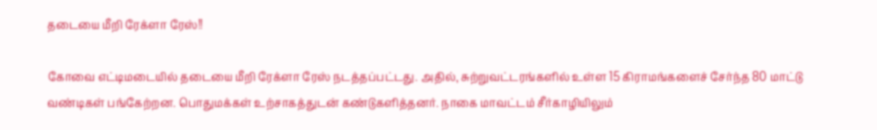தடையை மீறி ரேக்ளா ரேஸ்!!

கோவை எட்டிமடையில் தடையை மீறி ரேக்ளா ரேஸ் நடத்தப்பட்டது. அதில், சுற்றுவட்டரங்களில் உள்ள 15 கிராமங்களைச் சேர்ந்த 80 மாட்டு வண்டிகள் பங்கேற்றன. பொதுமக்கள் உற்சாகத்துடன் கண்டுகளித்தனர். நாகை மாவட்டம் சீர்காழியிலும்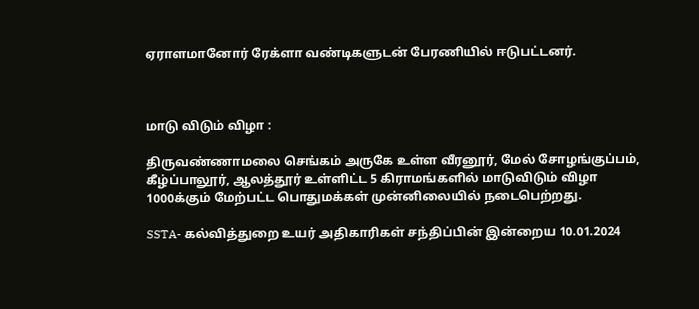ஏராளமானோர் ரேக்ளா வண்டிகளுடன் பேரணியில் ஈடுபட்டனர்.



மாடு விடும் விழா :

திருவண்ணாமலை செங்கம் அருகே உள்ள வீரனூர், மேல் சோழங்குப்பம், கீழ்ப்பாலூர், ஆலத்தூர் உள்ளிட்ட 5 கிராமங்களில் மாடுவிடும் விழா 1000க்கும் மேற்பட்ட பொதுமக்கள் முன்னிலையில் நடைபெற்றது.

SSTA- கல்வித்துறை உயர் அதிகாரிகள் சந்திப்பின் இன்றைய 10.01.2024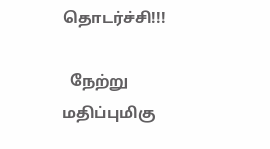தொடர்ச்சி!!!

  நேற்று மதிப்புமிகு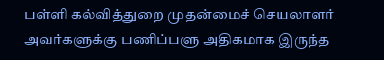பள்ளி கல்வித்துறை முதன்மைச் செயலாளர் அவர்களுக்கு பணிப்பளு அதிகமாக இருந்த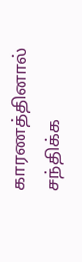காரணத்தினால் சந்திக்க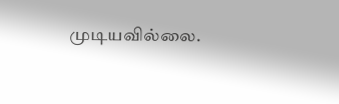முடியவில்லை.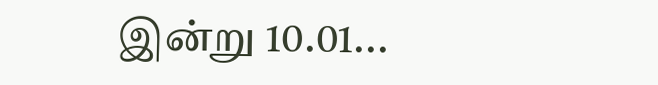இன்று 10.01...